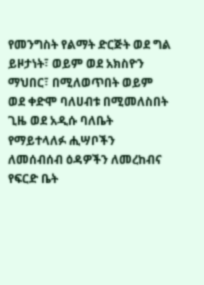የመንግስት የልማት ድርጅት ወደ ግል ይዞታነት፣ ወይም ወደ አክስዮን ማህበር፣ በሚለወጥበት ወይም ወደ ቀድሞ ባለሀብቱ በሚመለስበት ጊዜ ወደ አዲሱ ባለቤት የማይተላለፉ ሒሣቦችን ለመሰብሰብ ዕዳዎችን ለመረከብና የፍርድ ቤት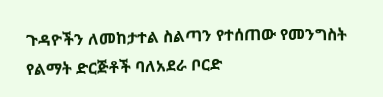ጉዳዮችን ለመከታተል ስልጣን የተሰጠው የመንግስት የልማት ድርጅቶች ባለአደራ ቦርድ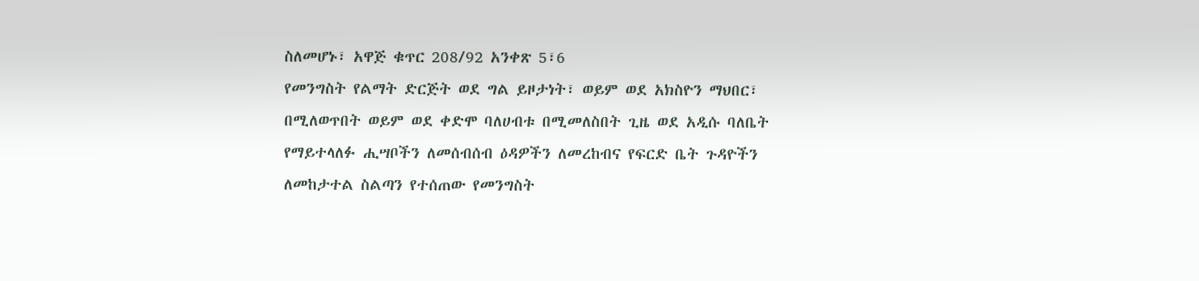ስለመሆኑ፣ አዋጅ ቁጥር 208/92 አንቀጽ 5፣6
የመንግስት የልማት ድርጅት ወደ ግል ይዞታነት፣ ወይም ወደ አክስዮን ማህበር፣ በሚለወጥበት ወይም ወደ ቀድሞ ባለሀብቱ በሚመለስበት ጊዜ ወደ አዲሱ ባለቤት የማይተላለፉ ሒሣቦችን ለመሰብሰብ ዕዳዎችን ለመረከብና የፍርድ ቤት ጉዳዮችን ለመከታተል ስልጣን የተሰጠው የመንግስት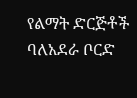የልማት ድርጅቶች ባለአደራ ቦርድ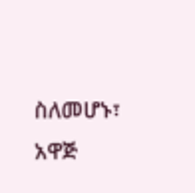ስለመሆኑ፣ አዋጅ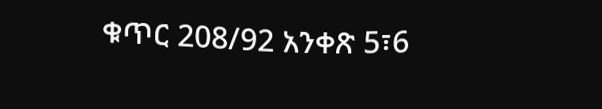ቁጥር 208/92 አንቀጽ 5፣6